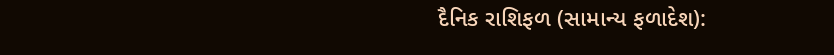દૈનિક રાશિફળ (સામાન્ય ફળાદેશ):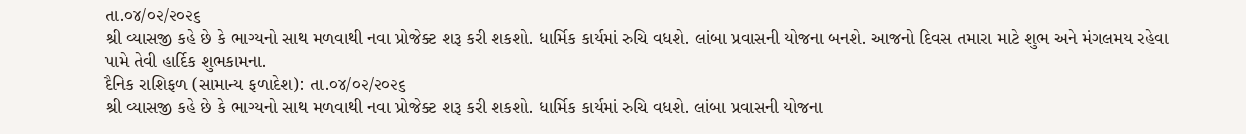તા.૦૪/૦૨/૨૦૨૬
શ્રી વ્યાસજી કહે છે કે ભાગ્યનો સાથ મળવાથી નવા પ્રોજેક્ટ શરૂ કરી શકશો. ધાર્મિક કાર્યમાં રુચિ વધશે. લાંબા પ્રવાસની યોજના બનશે. આજનો દિવસ તમારા માટે શુભ અને મંગલમય રહેવા પામે તેવી હાર્દિક શુભકામના.
દૈનિક રાશિફળ (સામાન્ય ફળાદેશ): તા.૦૪/૦૨/૨૦૨૬
શ્રી વ્યાસજી કહે છે કે ભાગ્યનો સાથ મળવાથી નવા પ્રોજેક્ટ શરૂ કરી શકશો. ધાર્મિક કાર્યમાં રુચિ વધશે. લાંબા પ્રવાસની યોજના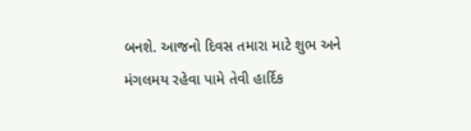બનશે. આજનો દિવસ તમારા માટે શુભ અને મંગલમય રહેવા પામે તેવી હાર્દિક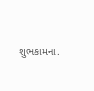શુભકામના.